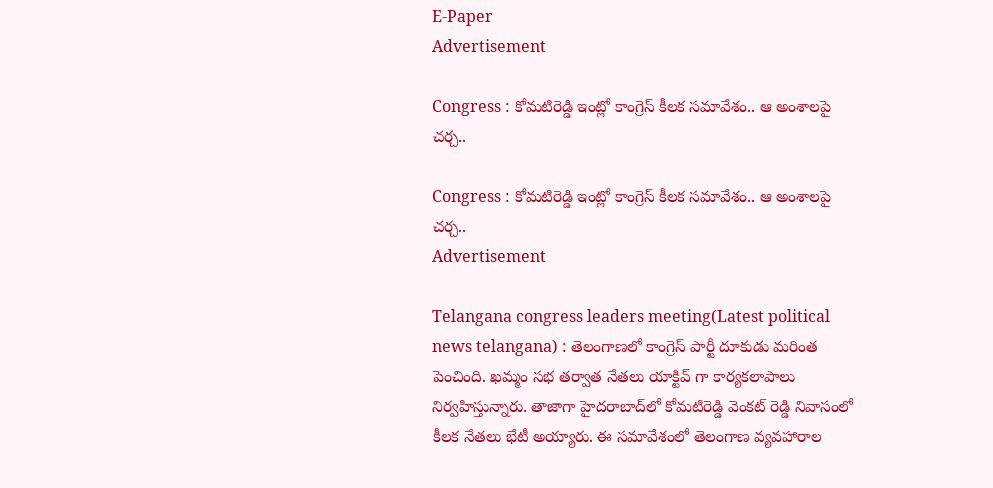E-Paper
Advertisement

Congress : కోమటిరెడ్డి ఇంట్లో కాంగ్రెస్ కీలక సమావేశం.. ఆ అంశాలపై చర్చ..

Congress : కోమటిరెడ్డి ఇంట్లో కాంగ్రెస్ కీలక సమావేశం.. ఆ అంశాలపై చర్చ..
Advertisement

Telangana congress leaders meeting(Latest political news telangana) : తెలంగాణలో కాంగ్రెస్ పార్టీ దూకుడు మరింత పెంచింది. ఖమ్మం సభ తర్వాత నేతలు యాక్టివ్ గా కార్యకలాపాలు నిర్వహిస్తున్నారు. తాజాగా హైదరాబాద్‌లో కోమటిరెడ్డి వెంకట్ రెడ్డి నివాసంలో కీలక నేతలు భేటీ అయ్యారు. ఈ సమావేశంలో తెలంగాణ వ్యవహారాల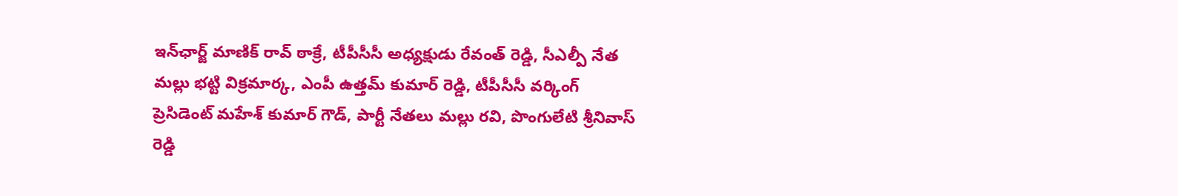ఇన్‌ఛార్జ్‌ మాణిక్ ‌రావ్ ఠాక్రే, టీపీసీసీ అధ్యక్షుడు రేవంత్‌ రెడ్డి, సీఎల్పీ నేత మల్లు భట్టి విక్రమార్క, ఎంపీ ఉత్తమ్‌ కుమార్‌ రెడ్డి, టీపీసీసీ వర్కింగ్‌ ప్రెసిడెంట్‌ మహేశ్ ‌కుమార్‌ గౌడ్, పార్టీ నేతలు మల్లు రవి, పొంగులేటి శ్రీనివాస్‌ రెడ్డి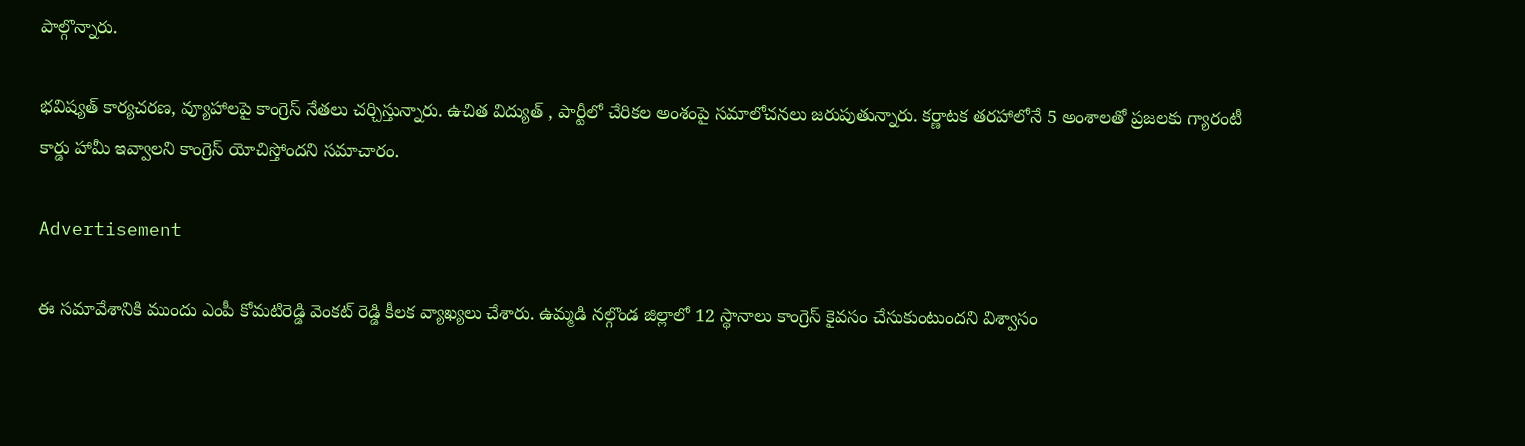పాల్గొన్నారు.

భవిష్యత్ కార్యచరణ, వ్యూహాలపై కాంగ్రెస్ నేతలు చర్చిస్తున్నారు. ఉచిత విద్యుత్‌ , పార్టీలో చేరికల అంశంపై సమాలోచనలు జరుపుతున్నారు. కర్ణాటక తరహాలోనే 5 అంశాలతో ప్రజలకు గ్యారంటీ కార్డు హామీ ఇవ్వాలని కాంగ్రెస్ యోచిస్తోందని సమాచారం.

Advertisement

ఈ సమావేశానికి ముందు ఎంపీ కోమటిరెడ్డి వెంకట్ రెడ్డి కీలక వ్యాఖ్యలు చేశారు. ఉమ్మడి నల్గొండ జిల్లాలో 12 స్థానాలు కాంగ్రెస్ కైవసం చేసుకుంటుందని విశ్వాసం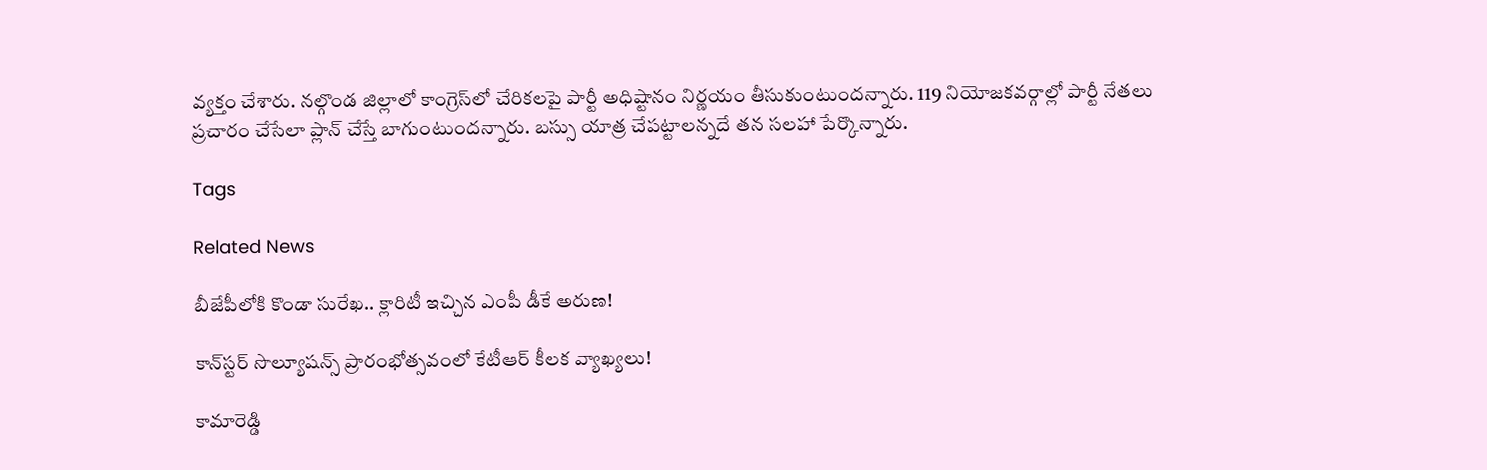వ్యక్తం చేశారు. నల్గొండ జిల్లాలో కాంగ్రెస్‌లో చేరికలపై పార్టీ అధిష్టానం నిర్ణయం తీసుకుంటుందన్నారు. 119 నియోజకవర్గాల్లో పార్టీ నేతలు ప్రచారం చేసేలా ప్లాన్‌ చేస్తే బాగుంటుందన్నారు. బస్సు యాత్ర చేపట్టాలన్నదే తన సలహా పేర్కొన్నారు.

Tags

Related News

బీజేపీలోకి కొండా సురేఖ.. క్లారిటీ ఇచ్చిన ఎంపీ డీకే అరుణ!

కాన్‌స్టర్ సొల్యూషన్స్ ప్రారంభోత్సవంలో కేటీఆర్ కీలక వ్యాఖ్యలు!

కామారెడ్డి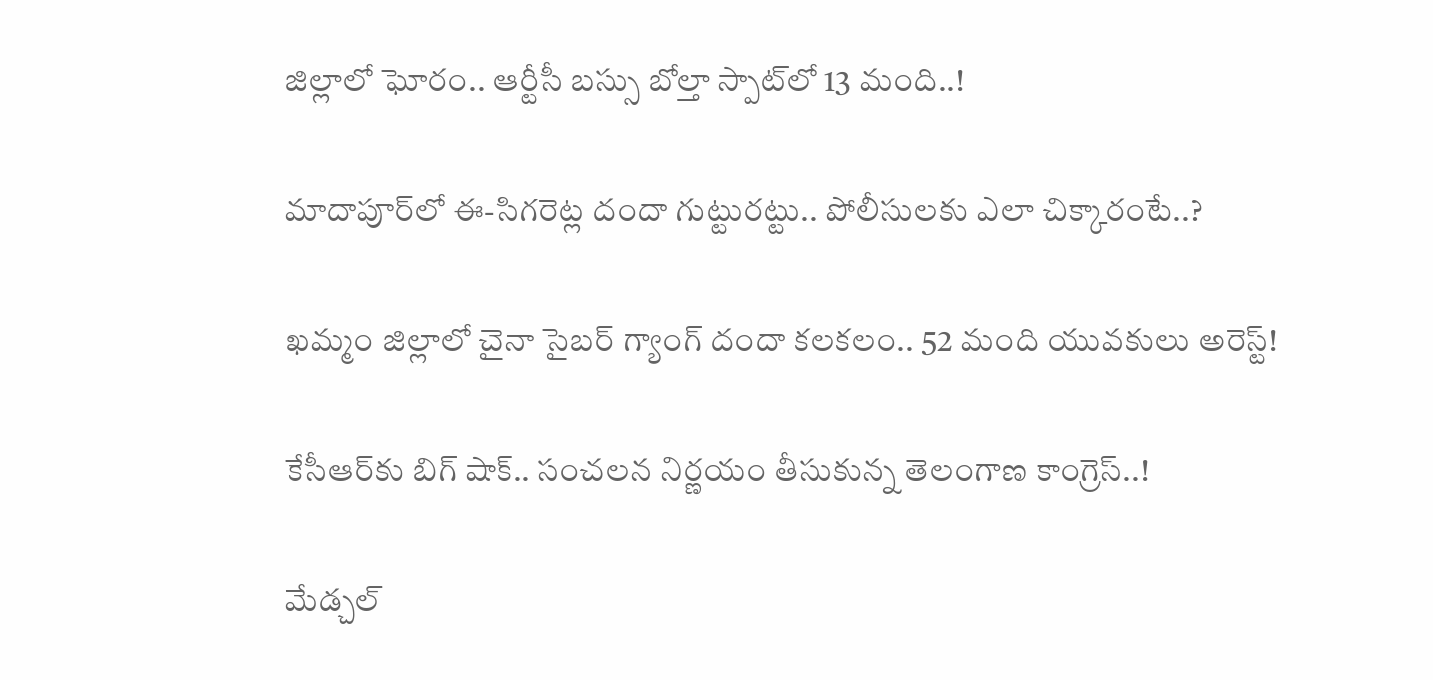జిల్లాలో ఘోరం.. ఆర్టీసీ బస్సు బోల్తా స్పాట్‌లో 13 మంది..!

మాదాపూర్‌లో ఈ-సిగరెట్ల దందా గుట్టురట్టు.. పోలీసులకు ఎలా చిక్కారంటే..?

ఖమ్మం జిల్లాలో చైనా సైబర్ గ్యాంగ్ దందా కలకలం.. 52 మంది యువకులు అరెస్ట్!

కేసీఆర్‌కు బిగ్ షాక్.. సంచలన నిర్ణయం తీసుకున్న తెలంగాణ కాంగ్రెస్..!

మేడ్చల్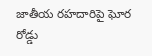జాతీయ రహదారిపై ఘోర రోడ్డు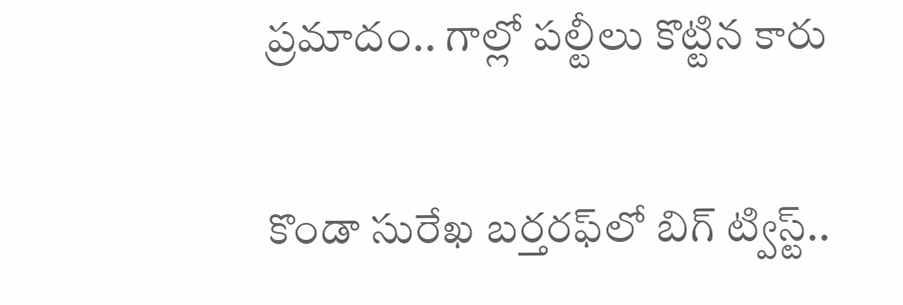ప్రమాదం.. గాల్లో పల్టీలు కొట్టిన కారు

కొండా సురేఖ బర్తరఫ్‌లో బిగ్ ట్విస్ట్..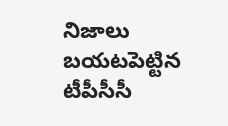నిజాలు బయటపెట్టిన టీపీసీసీ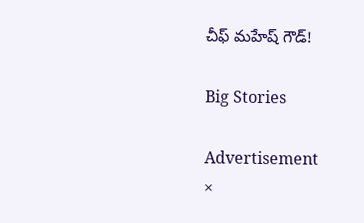చీఫ్ మహేష్ గౌడ్!

Big Stories

Advertisement
×